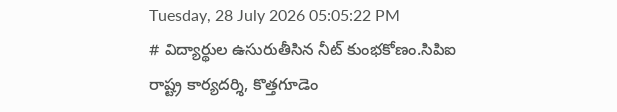Tuesday, 28 July 2026 05:05:22 PM
# విద్యార్థుల ఉసురుతీసిన నీట్ కుంభకోణం.సిపిఐ రాష్ట్ర కార్యదర్శి, కొత్తగూడెం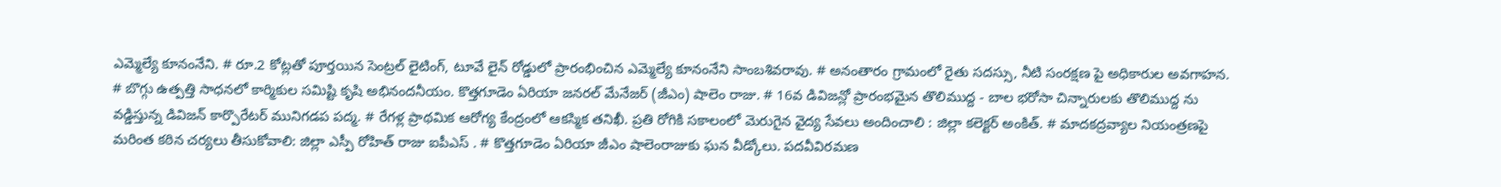ఎమ్మెల్యే కూనంనేని. # రూ.2 కోట్లతో పూర్తయిన సెంట్రల్ లైటింగ్, టూవే లైన్ రోడ్డులో ప్రారంభించిన ఎమ్మెల్యే కూనంనేని సాంబశివరావు. # అనంతారం గ్రామంలో రైతు సదస్సు, నీటి సంరక్షణ పై అధికారుల అవగాహన. # బొగ్గు ఉత్పత్తి సాధనలో కార్మికుల సమిష్టి కృషి అభినందనీయం. కొత్తగూడెం ఏరియా జనరల్ మేనేజర్ (జీఎం) షాలెం రాజు. # 16వ డివిజన్లో ప్రారంభమైన తొలిముద్ద - బాల భరోసా చిన్నారులకు తొలిముద్ద ను వడ్డిస్తున్న డివిజన్ కార్పొరేటర్ మునిగడప పద్మ. # రేగళ్ల ప్రాథమిక ఆరోగ్య కేంద్రంలో ఆకస్మిక తనిఖీ. ప్రతి రోగికి సకాలంలో మెరుగైన వైద్య సేవలు అందించాలి : జిల్లా కలెక్టర్ అంకిత్. # మాదకద్రవ్యాల నియంత్రణపై మరింత కఠిన చర్యలు తీసుకోవాలి: జిల్లా ఎస్పీ రోహిత్ రాజు ఐపీఎస్ . # కొత్తగూడెం ఏరియా జీఎం షాలెంరాజుకు ఘన వీడ్కోలు. పదవీవిరమణ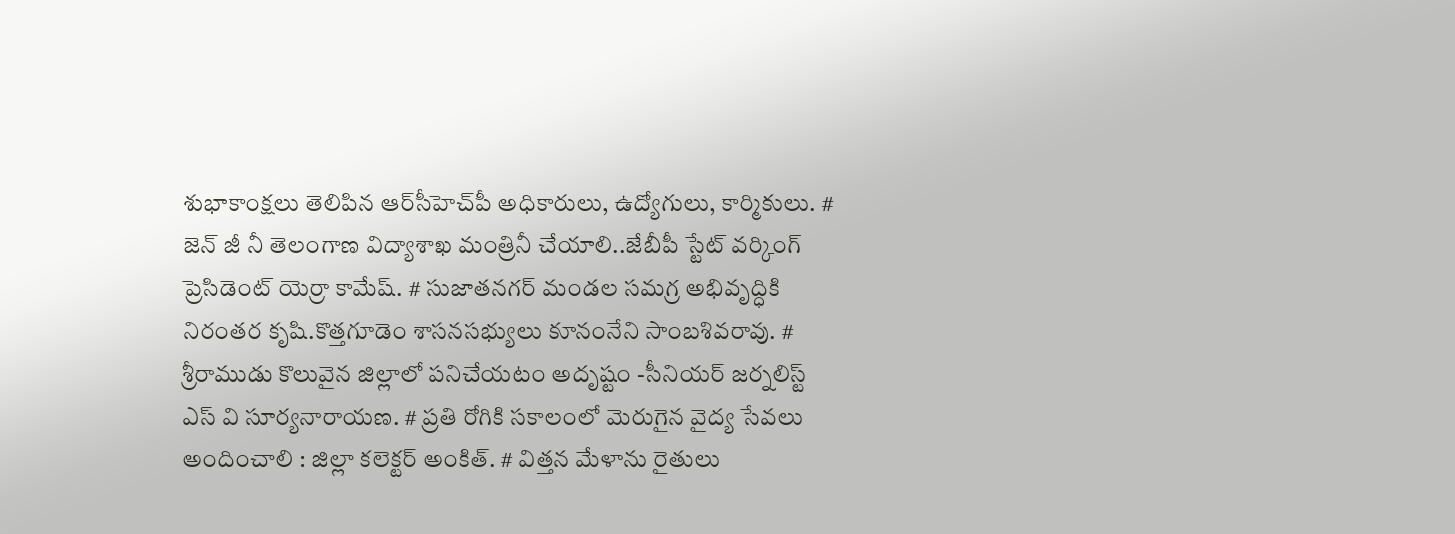శుభాకాంక్షలు తెలిపిన ఆర్‌సీహెచ్‌పీ అధికారులు, ఉద్యోగులు, కార్మికులు. # జెన్ జీ నీ తెలంగాణ విద్యాశాఖ మంత్రినీ చేయాలి..జేబీపీ స్టేట్ వర్కింగ్ ప్రెసిడెంట్ యెర్రా కామేష్. # సుజాతనగర్ మండల సమగ్ర అభివృద్ధికి నిరంతర కృషి.కొత్తగూడెం శాసనసభ్యులు కూనంనేని సాంబశివరావు. # శ్రీరాముడు కొలువైన జిల్లాలో పనిచేయటం అదృష్టం -సీనియర్ జర్నలిస్ట్ ఎస్ వి సూర్యనారాయణ. # ప్రతి రోగికి సకాలంలో మెరుగైన వైద్య సేవలు అందించాలి : జిల్లా కలెక్టర్ అంకిత్. # విత్తన మేళాను రైతులు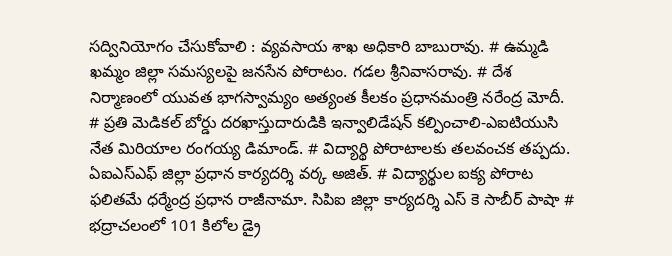సద్వినియోగం చేసుకోవాలి : వ్యవసాయ శాఖ అధికారి బాబురావు. # ఉమ్మడి ఖమ్మం జిల్లా సమస్యలపై జనసేన పోరాటం. గడల శ్రీనివాసరావు. # దేశ నిర్మాణంలో యువత భాగస్వామ్యం అత్యంత కీలకం ప్రధానమంత్రి నరేంద్ర మోదీ. # ప్రతి మెడికల్ బోర్డు దరఖాస్తుదారుడికి ఇన్వాలిడేషన్ కల్పించాలి-ఎఐటియుసి నేత మిరియాల రంగయ్య డిమాండ్. # విద్యార్థి పోరాటాలకు తలవంచక తప్పదు. ఏఐఎస్ఎఫ్ జిల్లా ప్రధాన కార్యదర్శి వర్క అజిత్. # విద్యార్థుల ఐక్య పోరాట ఫలితమే ధర్మేంద్ర ప్రధాన రాజీనామా. సిపిఐ జిల్లా కార్యదర్శి ఎస్ కె సాబీర్ పాషా # భద్రాచలంలో 101 కిలోల డ్రై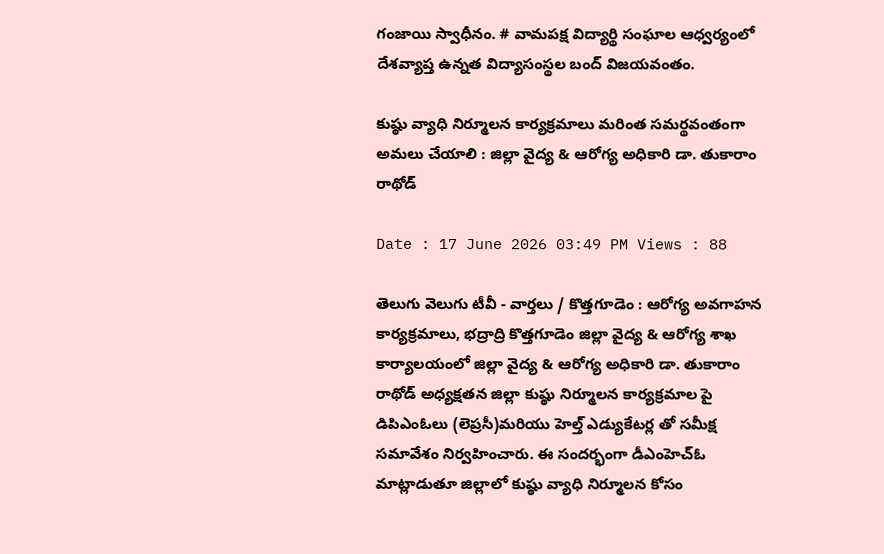గంజాయి స్వాధీనం. # వామపక్ష విద్యార్థి సంఘాల ఆధ్వర్యంలో దేశవ్యాప్త ఉన్నత విద్యాసంస్థల బంద్ విజయవంతం.

కుష్ఠు వ్యాధి నిర్మూలన కార్యక్రమాలు మరింత సమర్థవంతంగా అమలు చేయాలి : జిల్లా వైద్య & ఆరోగ్య అధికారి డా. తుకారాం రాథోడ్

Date : 17 June 2026 03:49 PM Views : 88

తెలుగు వెలుగు టీవీ - వార్తలు / కొత్తగూడెం : ఆరోగ్య అవగాహన కార్యక్రమాలు, భద్రాద్రి కొత్తగూడెం జిల్లా వైద్య & ఆరోగ్య శాఖ కార్యాలయంలో జిల్లా వైద్య & ఆరోగ్య అధికారి డా. తుకారాం రాథోడ్ అధ్యక్షతన జిల్లా కుష్ఠు నిర్మూలన కార్యక్రమాల పై డిపిఎంఓలు (లెప్రసీ)మరియు హెల్త్ ఎడ్యుకేటర్ల తో సమీక్ష సమావేశం నిర్వహించారు. ఈ సందర్భంగా డీఎంహెచ్‌ఓ మాట్లాడుతూ జిల్లాలో కుష్ఠు వ్యాధి నిర్మూలన కోసం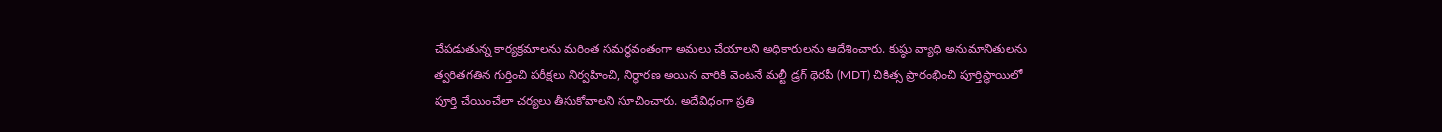చేపడుతున్న కార్యక్రమాలను మరింత సమర్థవంతంగా అమలు చేయాలని అధికారులను ఆదేశించారు. కుష్ఠు వ్యాధి అనుమానితులను త్వరితగతిన గుర్తించి పరీక్షలు నిర్వహించి, నిర్ధారణ అయిన వారికి వెంటనే మల్టీ డ్రగ్ థెరపీ (MDT) చికిత్స ప్రారంభించి పూర్తిస్థాయిలో పూర్తి చేయించేలా చర్యలు తీసుకోవాలని సూచించారు. అదేవిధంగా ప్రతి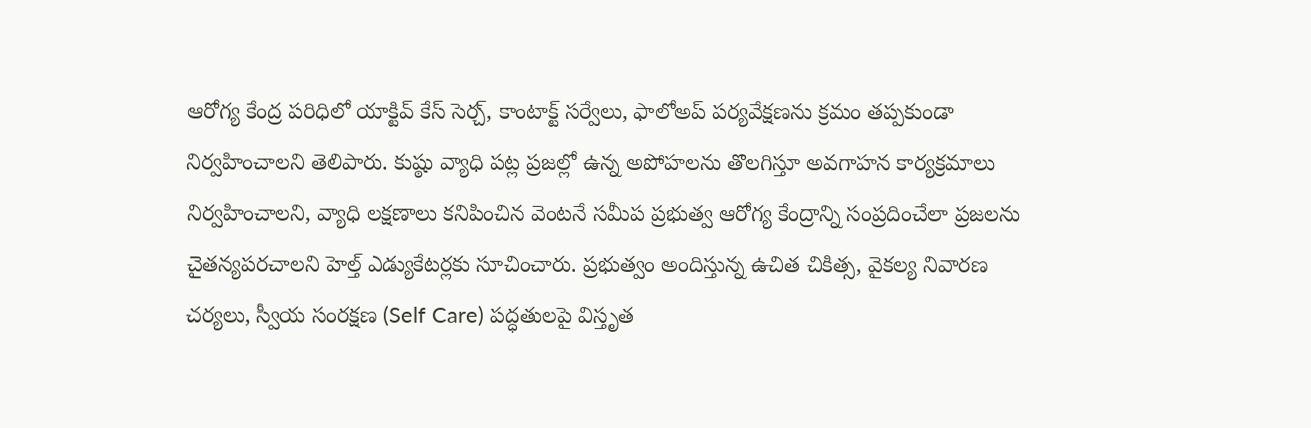ఆరోగ్య కేంద్ర పరిధిలో యాక్టివ్ కేస్ సెర్చ్, కాంటాక్ట్ సర్వేలు, ఫాలోఅప్ పర్యవేక్షణను క్రమం తప్పకుండా నిర్వహించాలని తెలిపారు. కుష్ఠు వ్యాధి పట్ల ప్రజల్లో ఉన్న అపోహలను తొలగిస్తూ అవగాహన కార్యక్రమాలు నిర్వహించాలని, వ్యాధి లక్షణాలు కనిపించిన వెంటనే సమీప ప్రభుత్వ ఆరోగ్య కేంద్రాన్ని సంప్రదించేలా ప్రజలను చైతన్యపరచాలని హెల్త్ ఎడ్యుకేటర్లకు సూచించారు. ప్రభుత్వం అందిస్తున్న ఉచిత చికిత్స, వైకల్య నివారణ చర్యలు, స్వీయ సంరక్షణ (Self Care) పద్ధతులపై విస్తృత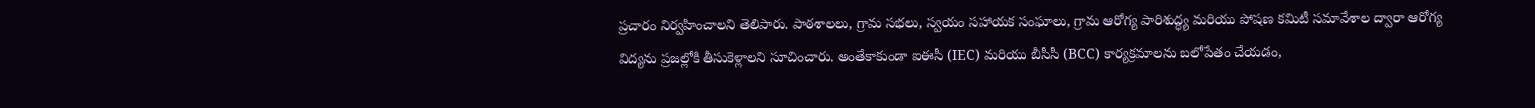ప్రచారం నిర్వహించాలని తెలిపారు. పాఠశాలలు, గ్రామ సభలు, స్వయం సహాయక సంఘాలు, గ్రామ ఆరోగ్య పారిశుద్ధ్య మరియు పోషణ కమిటీ సమావేశాల ద్వారా ఆరోగ్య విద్యను ప్రజల్లోకి తీసుకెళ్లాలని సూచించారు. అంతేకాకుండా ఐఈసీ (IEC) మరియు బీసీసీ (BCC) కార్యక్రమాలను బలోపేతం చేయడం,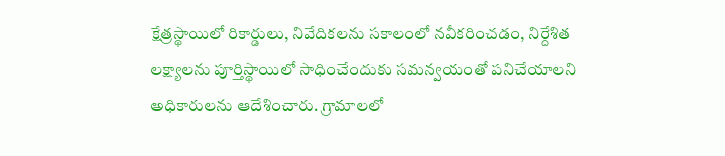క్షేత్రస్థాయిలో రికార్డులు, నివేదికలను సకాలంలో నవీకరించడం, నిర్దేశిత లక్ష్యాలను పూర్తిస్థాయిలో సాధించేందుకు సమన్వయంతో పనిచేయాలని అధికారులను ఆదేశించారు. గ్రామాలలో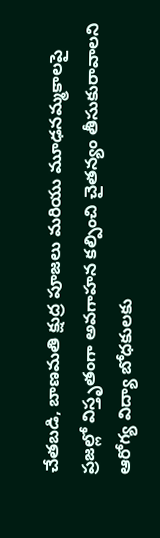చేతబడి, బాణమతి క్షుద్ర పూజలు మరియు మూఢనమ్మకాలపై ప్రజల్లో విస్తృతంగా అవగాహన కల్పించి చైతన్యం తీసుకురావాలని ఆరోగ్య విద్యా బోధకులకు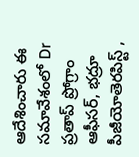ఆదేశించారు ఈ సమావేశంలో Dr ప్రతాప్ ప్రోగ్రాం ఆఫీసర్, భద్రూ పీజీయోతెరపిస్ట్ ,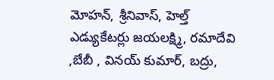మోహన్, శ్రీనివాస్, హెల్త్ ఎడ్యుకేటర్లు జయలక్ష్మి, రమాదేవి ,బేబీ , వినయ్ కుమార్, బద్రు,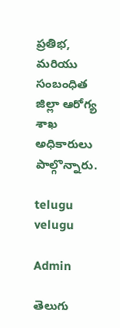ప్రతిభ, మరియు సంబంధిత జిల్లా ఆరోగ్య శాఖ అధికారులు పాల్గొన్నారు.

telugu velugu

Admin

తెలుగు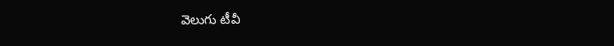వెలుగు టీవీ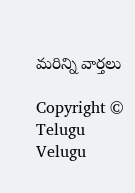మరిన్ని వార్తలు

Copyright © Telugu Velugu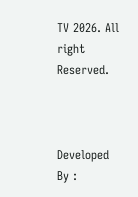TV 2026. All right Reserved.



Developed By :